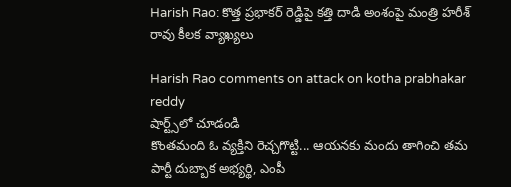Harish Rao: కొత్త ప్రభాకర్ రెడ్డిపై కత్తి దాడి అంశంపై మంత్రి హరీశ్ రావు కీలక వ్యాఖ్యలు

Harish Rao comments on attack on kotha prabhakar reddy
షార్ట్స్‌లో చూడండి
కొంతమంది ఓ వ్యక్తిని రెచ్చగొట్టి... ఆయనకు మందు తాగించి తమ పార్టీ దుబ్బాక అభ్యర్థి, ఎంపీ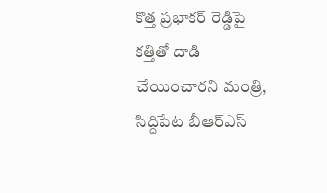కొత్త ప్రభాకర్ రెడ్డిపై కత్తితో దాడి చేయించారని మంత్రి, సిద్దిపేట బీఆర్ఎస్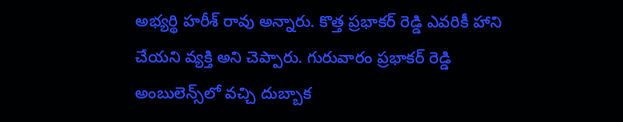అభ్యర్థి హరీశ్ రావు అన్నారు. కొత్త ప్రభాకర్ రెడ్డి ఎవరికీ హాని చేయని వ్యక్తి అని చెప్పారు. గురువారం ప్రభాకర్ రెడ్డి అంబులెన్స్‌లో వచ్చి దుబ్బాక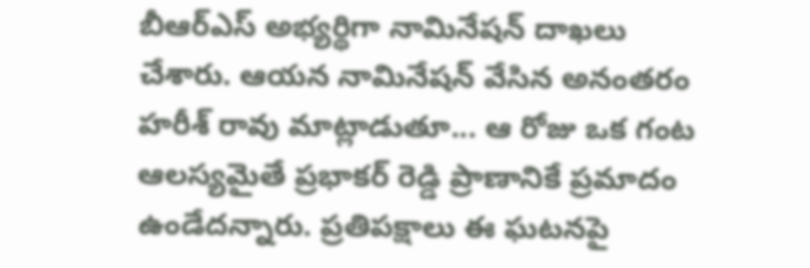బీఆర్ఎస్ అభ్యర్థిగా నామినేషన్ దాఖలు చేశారు. ఆయన నామినేషన్ వేసిన అనంతరం హరీశ్ రావు మాట్లాడుతూ... ఆ రోజు ఒక గంట ఆలస్యమైతే ప్రభాకర్ రెడ్డి ప్రాణానికే ప్రమాదం ఉండేదన్నారు. ప్రతిపక్షాలు ఈ ఘటనపై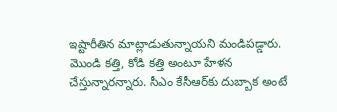ఇష్టారీతిన మాట్లాడుతున్నాయని మండిపడ్డారు. మొండి కత్తి, కోడి కత్తి అంటూ హేళన చేస్తున్నారన్నారు. సీఎం కేసీఆర్‌కు దుబ్బాక అంటే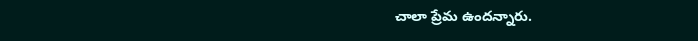చాలా ప్రేమ ఉందన్నారు.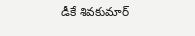డీకే శివకుమార్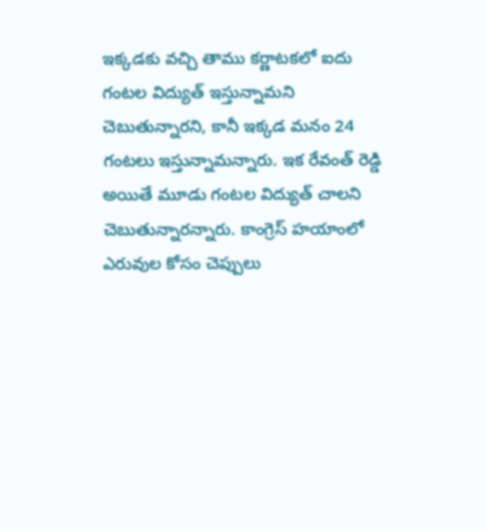ఇక్కడకు వచ్చి తాము కర్ణాటకలో ఐదు గంటల విద్యుత్ ఇస్తున్నామని చెబుతున్నారని, కానీ ఇక్కడ మనం 24 గంటలు ఇస్తున్నామన్నారు. ఇక రేవంత్ రెడ్డి అయితే మూడు గంటల విద్యుత్ చాలని చెబుతున్నారన్నారు. కాంగ్రెస్ హయాంలో ఎరువుల కోసం చెప్పులు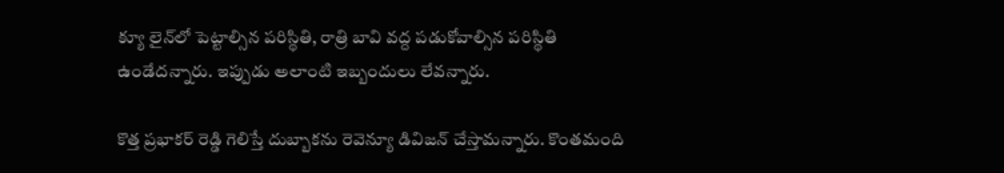క్యూ లైన్‌లో పెట్టాల్సిన పరిస్థితి, రాత్రి బావి వద్ద పడుకోవాల్సిన పరిస్థితి ఉండేదన్నారు. ఇప్పుడు అలాంటి ఇబ్బందులు లేవన్నారు.

కొత్త ప్రభాకర్ రెడ్డి గెలిస్తే దుబ్బాకను రెవెన్యూ డివిజన్ చేస్తామన్నారు. కొంతమంది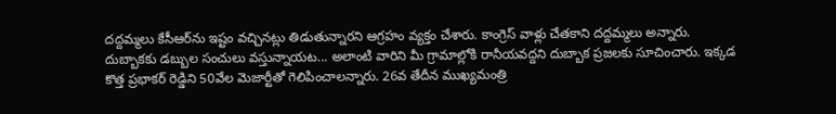దద్దమ్మలు కేసీఆర్‌ను ఇష్టం వచ్చినట్లు తిడుతున్నారని ఆగ్రహం వ్యక్తం చేశారు. కాంగ్రెస్ వాళ్లు చేతకాని దద్దమ్మలు అన్నారు. దుబ్బాకకు డబ్బుల సంచులు వస్తున్నాయట... అలాంటి వారిని మీ గ్రామాల్లోకి రానీయవద్దని దుబ్బాక ప్రజలకు సూచించారు. ఇక్కడ కొత్త ప్రభాకర్ రెడ్డిని 50వేల మెజార్టీతో గెలిపించాలన్నారు. 26వ తేదీన ముఖ్యమంత్రి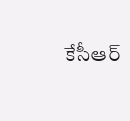కేసీఆర్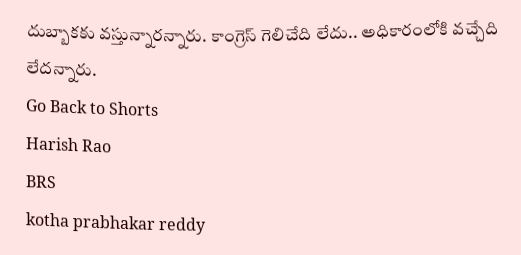దుబ్బాకకు వస్తున్నారన్నారు. కాంగ్రెస్ గెలిచేది లేదు.. అధికారంలోకి వచ్చేది లేదన్నారు.
Go Back to Shorts
Harish Rao
BRS
kotha prabhakar reddy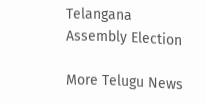Telangana Assembly Election

More Telugu News